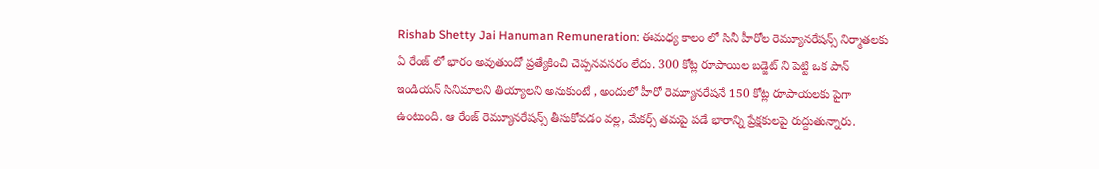Rishab Shetty Jai Hanuman Remuneration: ఈమధ్య కాలం లో సినీ హీరోల రెమ్యూనరేషన్స్ నిర్మాతలకు ఏ రేంజ్ లో భారం అవుతుందో ప్రత్యేకించి చెప్పనవసరం లేదు. 300 కోట్ల రూపాయిల బడ్జెట్ ని పెట్టి ఒక పాన్ ఇండియన్ సినిమాలని తియ్యాలని అనుకుంటే , అందులో హీరో రెమ్యూనరేషనే 150 కోట్ల రూపాయలకు పైగా ఉంటుంది. ఆ రేంజ్ రెమ్యూనరేషన్స్ తీసుకోవడం వల్ల, మేకర్స్ తమపై పడే భారాన్ని ప్రేక్షకులపై రుద్దుతున్నారు.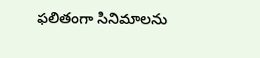ఫలితంగా సినిమాలను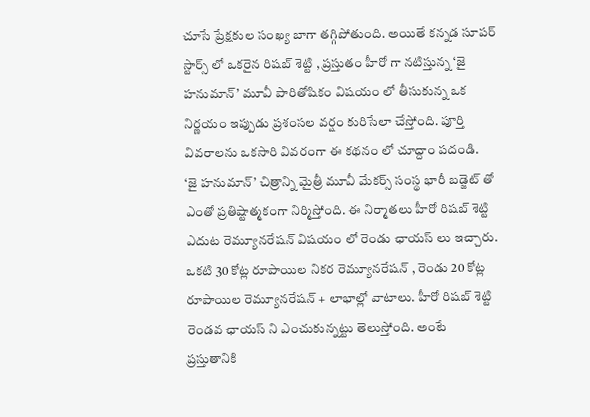చూసే ప్రేక్షకుల సంఖ్య బాగా తగ్గిపోతుంది. అయితే కన్నడ సూపర్ స్టార్స్ లో ఒకరైన రిషబ్ శెట్టి , ప్రస్తుతం హీరో గా నటిస్తున్న ‘జై హనుమాన్’ మూవీ పారితోషికం విషయం లో తీసుకున్న ఒక నిర్ణయం ఇప్పుడు ప్రశంసల వర్షం కురిసేలా చేస్తోంది. పూర్తి వివరాలను ఒకసారి వివరంగా ఈ కథనం లో చూద్దాం పదండి.
‘జై హనుమాన్’ చిత్రాన్ని మైత్రీ మూవీ మేకర్స్ సంస్థ భారీ బడ్జెట్ తో ఎంతో ప్రతిష్టాత్మకంగా నిర్మిస్తోంది. ఈ నిర్మాతలు హీరో రిషబ్ శెట్టి ఎదుట రెమ్యూనరేషన్ విషయం లో రెండు ఛాయస్ లు ఇచ్చారు. ఒకటి 30 కోట్ల రూపాయిల నికర రెమ్యూనరేషన్ , రెండు 20 కోట్ల రూపాయిల రెమ్యూనరేషన్ + లాభాల్లో వాటాలు. హీరో రిషబ్ శెట్టి రెండవ ఛాయస్ ని ఎంచుకున్నట్టు తెలుస్తోంది. అంటే ప్రస్తుతానికి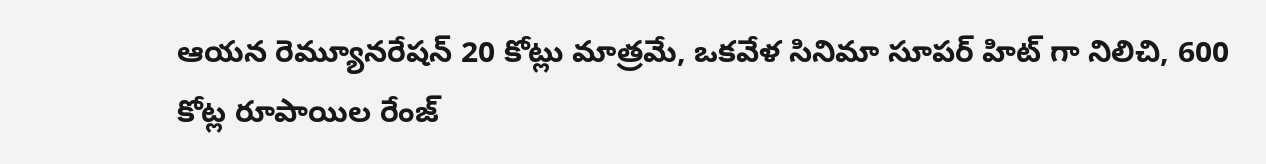ఆయన రెమ్యూనరేషన్ 20 కోట్లు మాత్రమే, ఒకవేళ సినిమా సూపర్ హిట్ గా నిలిచి, 600 కోట్ల రూపాయిల రేంజ్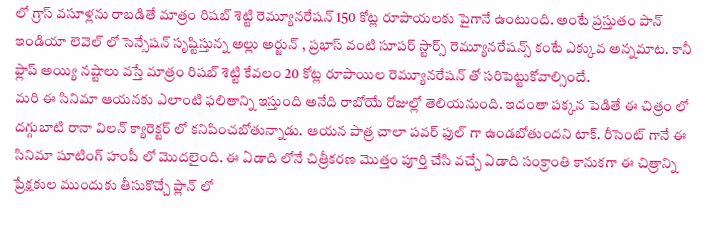లో గ్రాస్ వసూళ్లను రాబడితే మాత్రం రిషబ్ శెట్టి రెమ్యూనరేషన్ 150 కోట్ల రూపాయలకు పైగానే ఉంటుంది. అంటే ప్రస్తుతం పాన్ ఇండియా లెవెల్ లో సెన్సేషన్ సృష్టిస్తున్న అల్లు అర్జున్ , ప్రభాస్ వంటి సూపర్ స్టార్స్ రెమ్యూనరేషన్స్ కంటే ఎక్కువ అన్నమాట. కానీ ఫ్లాప్ అయ్యి నష్టాలు వస్తే మాత్రం రిషబ్ శెట్టి కేవలం 20 కోట్ల రూపాయిల రెమ్యూనరేషన్ తో సరిపెట్టుకోవాల్సిందే.
మరి ఈ సినిమా ఆయనకు ఎలాంటి ఫలితాన్ని ఇస్తుంది అనేది రాబోయే రోజుల్లో తెలియనుంది. ఇదంతా పక్కన పెడితే ఈ చిత్రం లో దగ్గుబాటి రానా విలన్ క్యారెక్టర్ లో కనిపించబోతున్నాడు. ఆయన పాత్ర చాలా పవర్ ఫుల్ గా ఉండబోతుందని టాక్. రీసెంట్ గానే ఈ సినిమా షూటింగ్ హంపీ లో మొదలైంది. ఈ ఏడాది లోనే చిత్రీకరణ మొత్తం పూర్తి చేసి వచ్చే ఏడాది సంక్రాంతి కానుకగా ఈ చిత్రాన్ని ప్రేక్షకుల ముందుకు తీసుకొచ్చే ప్లాన్ లో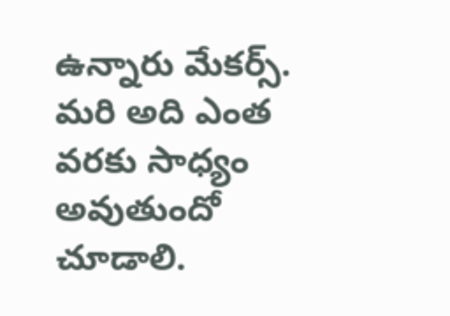ఉన్నారు మేకర్స్. మరి అది ఎంత వరకు సాధ్యం అవుతుందో చూడాలి.